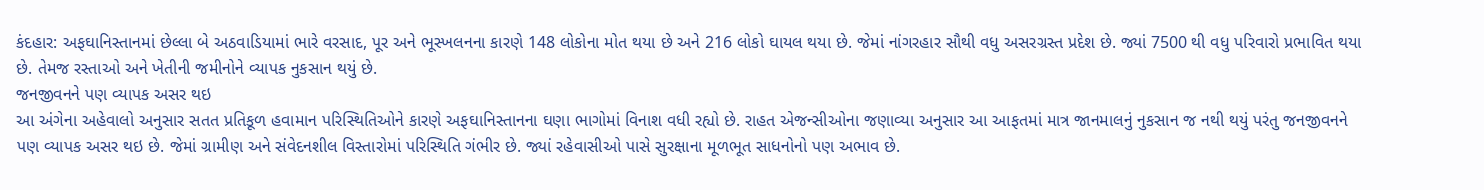કંદહાર: અફઘાનિસ્તાનમાં છેલ્લા બે અઠવાડિયામાં ભારે વરસાદ, પૂર અને ભૂસ્ખલનના કારણે 148 લોકોના મોત થયા છે અને 216 લોકો ઘાયલ થયા છે. જેમાં નાંગરહાર સૌથી વધુ અસરગ્રસ્ત પ્રદેશ છે. જ્યાં 7500 થી વધુ પરિવારો પ્રભાવિત થયા છે. તેમજ રસ્તાઓ અને ખેતીની જમીનોને વ્યાપક નુકસાન થયું છે.
જનજીવનને પણ વ્યાપક અસર થઇ
આ અંગેના અહેવાલો અનુસાર સતત પ્રતિકૂળ હવામાન પરિસ્થિતિઓને કારણે અફઘાનિસ્તાનના ઘણા ભાગોમાં વિનાશ વધી રહ્યો છે. રાહત એજન્સીઓના જણાવ્યા અનુસાર આ આફતમાં માત્ર જાનમાલનું નુકસાન જ નથી થયું પરંતુ જનજીવનને પણ વ્યાપક અસર થઇ છે. જેમાં ગ્રામીણ અને સંવેદનશીલ વિસ્તારોમાં પરિસ્થિતિ ગંભીર છે. જ્યાં રહેવાસીઓ પાસે સુરક્ષાના મૂળભૂત સાધનોનો પણ અભાવ છે.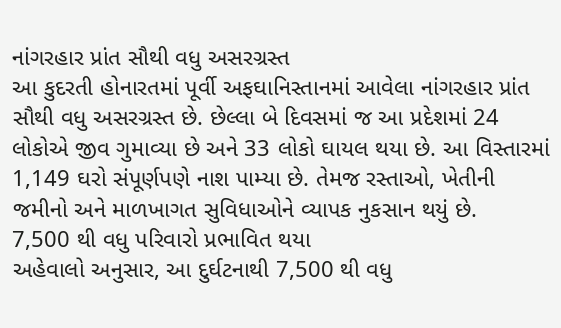નાંગરહાર પ્રાંત સૌથી વધુ અસરગ્રસ્ત
આ કુદરતી હોનારતમાં પૂર્વી અફઘાનિસ્તાનમાં આવેલા નાંગરહાર પ્રાંત સૌથી વધુ અસરગ્રસ્ત છે. છેલ્લા બે દિવસમાં જ આ પ્રદેશમાં 24 લોકોએ જીવ ગુમાવ્યા છે અને 33 લોકો ઘાયલ થયા છે. આ વિસ્તારમાં 1,149 ઘરો સંપૂર્ણપણે નાશ પામ્યા છે. તેમજ રસ્તાઓ, ખેતીની જમીનો અને માળખાગત સુવિધાઓને વ્યાપક નુકસાન થયું છે.
7,500 થી વધુ પરિવારો પ્રભાવિત થયા
અહેવાલો અનુસાર, આ દુર્ઘટનાથી 7,500 થી વધુ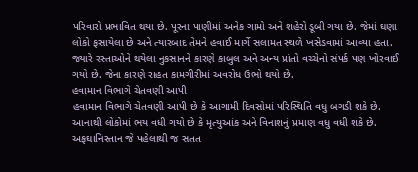પરિવારો પ્રભાવિત થયા છે. પૂરના પાણીમાં અનેક ગામો અને શહેરો ડૂબી ગયા છે. જેમાં ઘણા લોકો ફસાયેલા છે અને ત્યારબાદ તેમને હવાઈ માર્ગે સલામત સ્થળે ખસેડવામાં આવ્યા હતા. જ્યારે રસ્તાઓને થયેલા નુકસાનને કારણે કાબુલ અને અન્ય પ્રાંતો વચ્ચેનો સંપર્ક પણ ખોરવાઈ ગયો છે. જેના કારણે રાહત કામગીરીમાં અવરોધ ઉભો થયો છે.
હવામાન વિભાગે ચેતવણી આપી
હવામાન વિભાગે ચેતવણી આપી છે કે આગામી દિવસોમાં પરિસ્થિતિ વધુ બગડી શકે છે. આનાથી લોકોમાં ભય વધી ગયો છે કે મૃત્યુઆંક અને વિનાશનું પ્રમાણ વધુ વધી શકે છે. અફઘાનિસ્તાન જે પહેલાથી જ સતત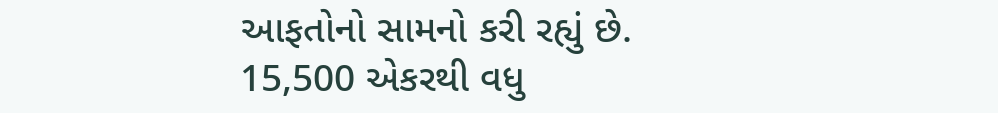આફતોનો સામનો કરી રહ્યું છે.
15,500 એકરથી વધુ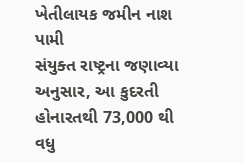ખેતીલાયક જમીન નાશ પામી
સંયુક્ત રાષ્ટ્રના જણાવ્યા અનુસાર, આ કુદરતી હોનારતથી 73,000 થી વધુ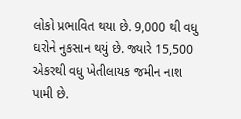લોકો પ્રભાવિત થયા છે. 9,000 થી વધુ ઘરોને નુકસાન થયું છે. જ્યારે 15,500 એકરથી વધુ ખેતીલાયક જમીન નાશ પામી છે.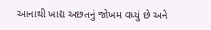આનાથી ખાદ્ય અછતનું જોખમ વધ્યું છે અને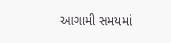આગામી સમયમાં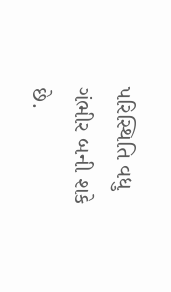પરિસ્થિતિ વધુ ગંભીર બની શકે છે.